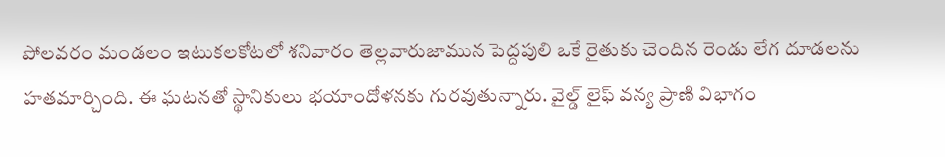పోలవరం మండలం ఇటుకలకోటలో శనివారం తెల్లవారుజామున పెద్దపులి ఒకే రైతుకు చెందిన రెండు లేగ దూడలను హతమార్చింది. ఈ ఘటనతో స్థానికులు భయాందోళనకు గురవుతున్నారు. వైల్డ్ లైఫ్ వన్య ప్రాణి విభాగం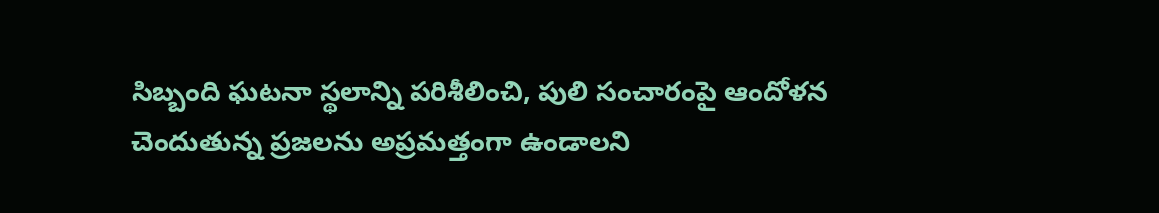సిబ్బంది ఘటనా స్థలాన్ని పరిశీలించి, పులి సంచారంపై ఆందోళన చెందుతున్న ప్రజలను అప్రమత్తంగా ఉండాలని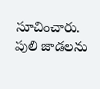సూచించారు. పులి జాడలను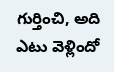గుర్తించి, అది ఎటు వెళ్లిందో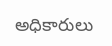అధికారులు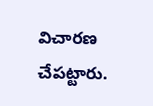విచారణ చేపట్టారు.